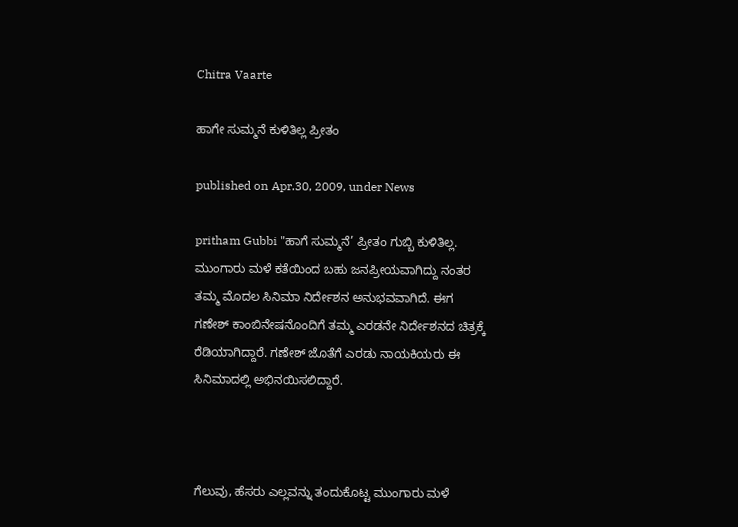Chitra Vaarte

ಹಾಗೇ ಸುಮ್ಮನೆ ಕುಳಿತಿಲ್ಲ ಪ್ರೀತಂ

published on Apr.30, 2009, under News

pritham Gubbi "ಹಾಗೆ ಸುಮ್ಮನೆ’ ಪ್ರೀತಂ ಗುಬ್ಬಿ ಕುಳಿತಿಲ್ಲ. ಮುಂಗಾರು ಮಳೆ ಕತೆಯಿಂದ ಬಹು ಜನಪ್ರೀಯವಾಗಿದ್ದು ನಂತರ ತಮ್ಮ ಮೊದಲ ಸಿನಿಮಾ ನಿರ್ದೇಶನ ಅನುಭವವಾಗಿದೆ. ಈಗ ಗಣೇಶ್ ಕಾಂಬಿನೇಷನೊಂದಿಗೆ ತಮ್ಮ ಎರಡನೇ ನಿರ್ದೇಶನದ ಚಿತ್ರಕ್ಕೆ ರೆಡಿಯಾಗಿದ್ದಾರೆ. ಗಣೇಶ್ ಜೊತೆಗೆ ಎರಡು ನಾಯಕಿಯರು ಈ ಸಿನಿಮಾದಲ್ಲಿ ಅಭಿನಯಿಸಲಿದ್ದಾರೆ.



ಗೆಲುವು, ಹೆಸರು ಎಲ್ಲವನ್ನು ತಂದುಕೊಟ್ಟ ಮುಂಗಾರು ಮಳೆ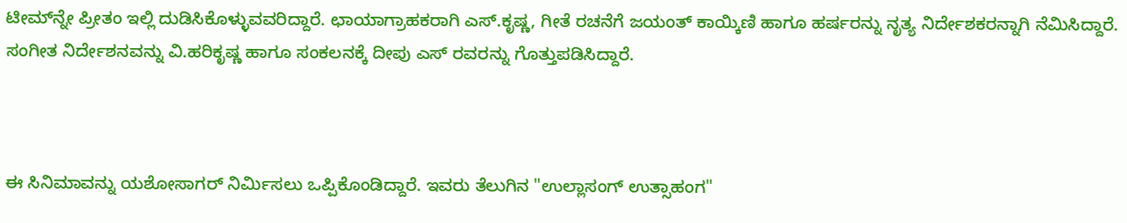ಟೀಮ್‌ನ್ನೇ ಪ್ರೀತಂ ಇಲ್ಲಿ ದುಡಿಸಿಕೊಳ್ಳುವವರಿದ್ದಾರೆ. ಛಾಯಾಗ್ರಾಹಕರಾಗಿ ಎಸ್.ಕೃಷ್ಣ, ಗೀತೆ ರಚನೆಗೆ ಜಯಂತ್ ಕಾಯ್ಕಿಣಿ ಹಾಗೂ ಹರ್ಷರನ್ನು ನೃತ್ಯ ನಿರ್ದೇಶಕರನ್ನಾಗಿ ನೆಮಿಸಿದ್ದಾರೆ. ಸಂಗೀತ ನಿರ್ದೇಶನವನ್ನು ವಿ.ಹರಿಕೃಷ್ಣ ಹಾಗೂ ಸಂಕಲನಕ್ಕೆ ದೀಪು ಎಸ್ ರವರನ್ನು ಗೊತ್ತುಪಡಿಸಿದ್ದಾರೆ.



ಈ ಸಿನಿಮಾವನ್ನು ಯಶೋಸಾಗರ್ ನಿರ್ಮಿಸಲು ಒಪ್ಪಿಕೊಂಡಿದ್ದಾರೆ. ಇವರು ತೆಲುಗಿನ "ಉಲ್ಲಾಸಂಗ್ ಉತ್ಸಾಹಂಗ"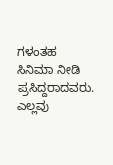ಗಳಂತಹ ಸಿನಿಮಾ ನೀಡಿ ಪ್ರಸಿದ್ದರಾದವರು. ಎಲ್ಲವು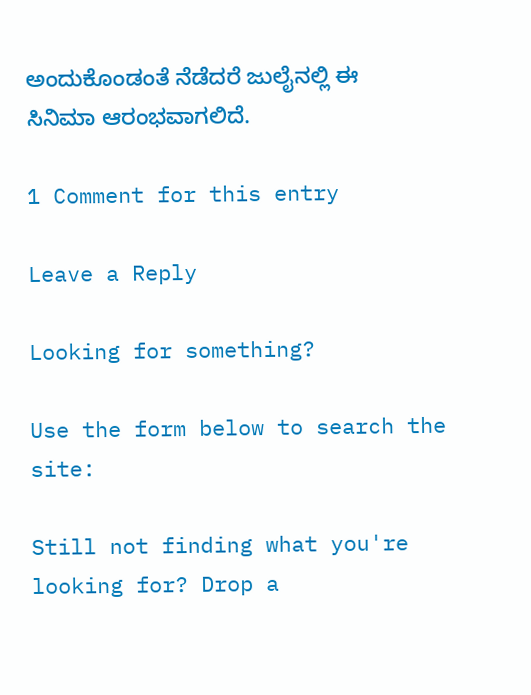ಅಂದುಕೊಂಡಂತೆ ನೆಡೆದರೆ ಜುಲೈನಲ್ಲಿ ಈ ಸಿನಿಮಾ ಆರಂಭವಾಗಲಿದೆ.

1 Comment for this entry

Leave a Reply

Looking for something?

Use the form below to search the site:

Still not finding what you're looking for? Drop a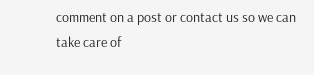comment on a post or contact us so we can take care of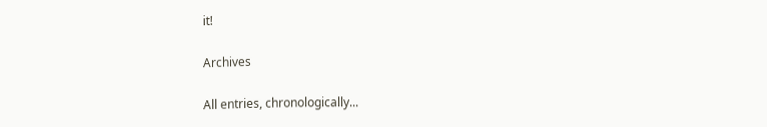it!

Archives

All entries, chronologically...